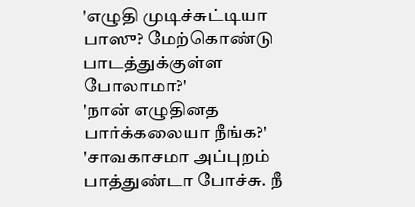'எழுதி முடிச்சுட்டியா பாஸு? மேற்கொண்டு பாடத்துக்குள்ள போலாமா?'
'நான் எழுதினத பார்க்கலையா நீங்க?'
'சாவகாசமா அப்புறம் பாத்துண்டா போச்சு. நீ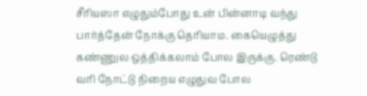சீரியஸா எழுதும்போது உன் பின்னாடி வந்து பார்த்தேன் நோக்கு தெரியாம. கையெழுத்து கண்ணுல ஒத்திக்கலாம் போல இருக்கு. ரெண்டு வரி நோட்டு நிறைய எழுதுவ போல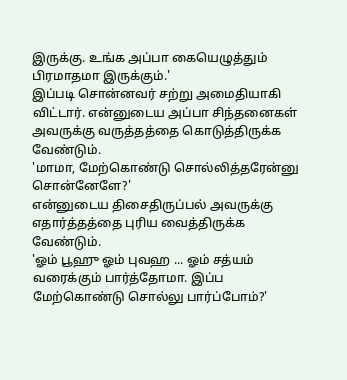இருக்கு. உங்க அப்பா கையெழுத்தும் பிரமாதமா இருக்கும்.'
இப்படி சொன்னவர் சற்று அமைதியாகி விட்டார். என்னுடைய அப்பா சிந்தனைகள் அவருக்கு வருத்தத்தை கொடுத்திருக்க வேண்டும்.
'மாமா, மேற்கொண்டு சொல்லித்தரேன்னு சொன்னேளே?'
என்னுடைய திசைதிருப்பல் அவருக்கு எதார்த்தத்தை புரிய வைத்திருக்க வேண்டும்.
'ஓம் பூஹு ஓம் புவஹ ... ஓம் சத்யம் வரைக்கும் பார்த்தோமா. இப்ப மேற்கொண்டு சொல்லு பார்ப்போம்?'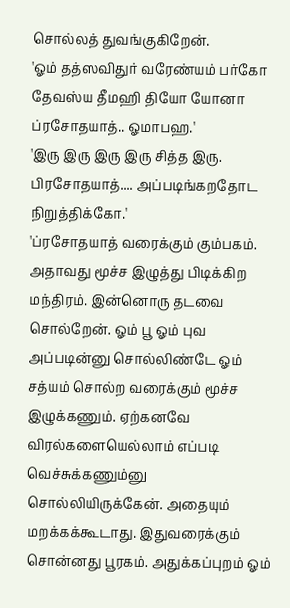சொல்லத் துவங்குகிறேன்.
'ஓம் தத்ஸவிதுர் வரேண்யம் பர்கோ தேவஸ்ய தீமஹி தியோ யோனா ப்ரசோதயாத்.. ஓமாபஹ.'
'இரு இரு இரு இரு சித்த இரு. பிரசோதயாத்.... அப்படிங்கறதோட நிறுத்திக்கோ.'
'ப்ரசோதயாத் வரைக்கும் கும்பகம். அதாவது மூச்ச இழுத்து பிடிக்கிற மந்திரம். இன்னொரு தடவை சொல்றேன். ஓம் பூ ஓம் புவ அப்படின்னு சொல்லிண்டே ஓம் சத்யம் சொல்ற வரைக்கும் மூச்ச இழுக்கணும். ஏற்கனவே விரல்களையெல்லாம் எப்படி வெச்சுக்கணும்னு சொல்லியிருக்கேன். அதையும் மறக்கக்கூடாது. இதுவரைக்கும் சொன்னது பூரகம். அதுக்கப்புறம் ஓம்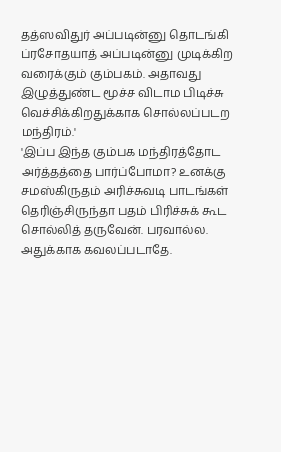தத்ஸவிதுர் அப்படின்னு தொடங்கி ப்ரசோதயாத் அப்படின்னு முடிக்கிற வரைக்கும் கும்பகம். அதாவது இழுத்துண்ட மூச்ச விடாம பிடிச்சு வெச்சிக்கிறதுக்காக சொல்லப்படற மந்திரம்.'
'இப்ப இந்த கும்பக மந்திரத்தோட அர்த்தத்தை பார்ப்போமா? உனக்கு சமஸ்கிருதம் அரிச்சுவடி பாடங்கள் தெரிஞ்சிருந்தா பதம் பிரிச்சுக் கூட சொல்லித் தருவேன். பரவால்ல. அதுக்காக கவலப்படாதே.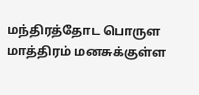மந்திரத்தோட பொருள மாத்திரம் மனசுக்குள்ள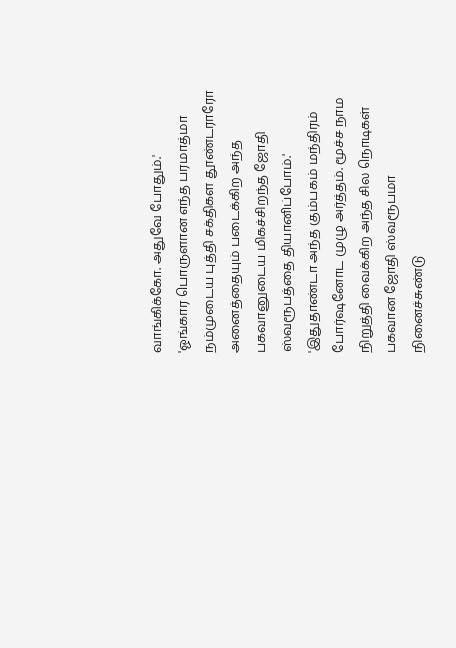வாங்கிக்கோ. அதுவே போதும்.'
'ஓங்கார பொருளான எந்த பரமாத்மா நம்முடைய புத்தி சக்திகள தூண்டராரோ அனைத்தையும் படைக்கிற அந்த பகவானுடைய மிகச்சிறந்த ஜோதி ஸ்வரூபத்தை தியானிப்போம்.'
'இதுதாண்டா அந்த கும்பகம் மந்திரம் போர்ஷனோட முழு அர்த்தம். மூச்ச நாம நிறுத்தி வைக்கிற அந்த சில நொடிகள் பகவான ஜோதி ஸ்வரூபமா நினைச்சுண்டு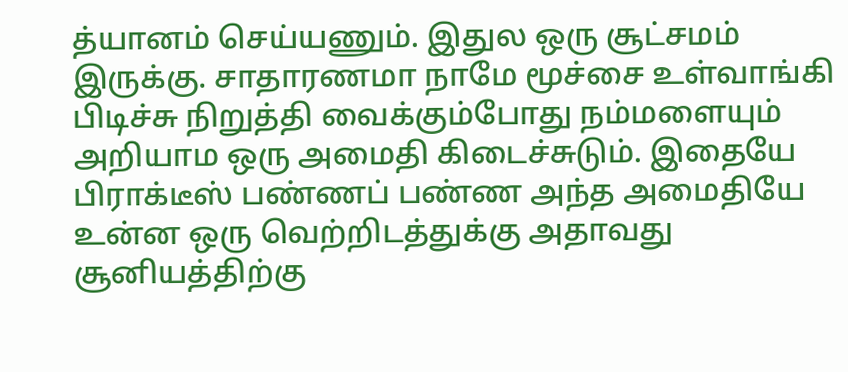த்யானம் செய்யணும். இதுல ஒரு சூட்சமம் இருக்கு. சாதாரணமா நாமே மூச்சை உள்வாங்கி பிடிச்சு நிறுத்தி வைக்கும்போது நம்மளையும் அறியாம ஒரு அமைதி கிடைச்சுடும். இதையே பிராக்டீஸ் பண்ணப் பண்ண அந்த அமைதியே உன்ன ஒரு வெற்றிடத்துக்கு அதாவது சூனியத்திற்கு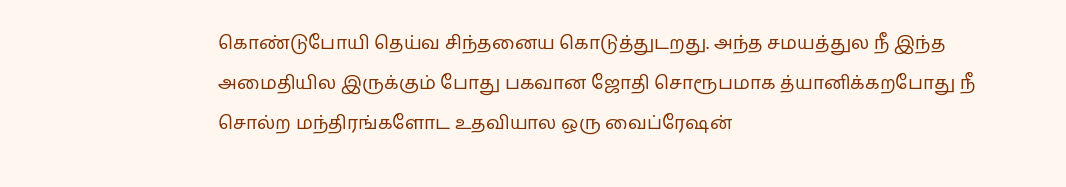கொண்டுபோயி தெய்வ சிந்தனைய கொடுத்துடறது. அந்த சமயத்துல நீ இந்த அமைதியில இருக்கும் போது பகவான ஜோதி சொரூபமாக த்யானிக்கறபோது நீ சொல்ற மந்திரங்களோட உதவியால ஒரு வைப்ரேஷன்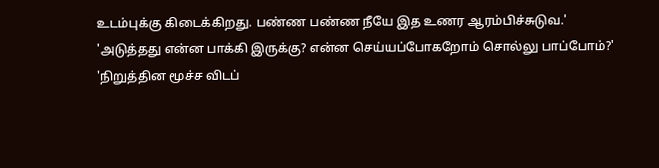உடம்புக்கு கிடைக்கிறது. பண்ண பண்ண நீயே இத உணர ஆரம்பிச்சுடுவ.'
'அடுத்தது என்ன பாக்கி இருக்கு? என்ன செய்யப்போகறோம் சொல்லு பாப்போம்?'
'நிறுத்தின மூச்ச விடப்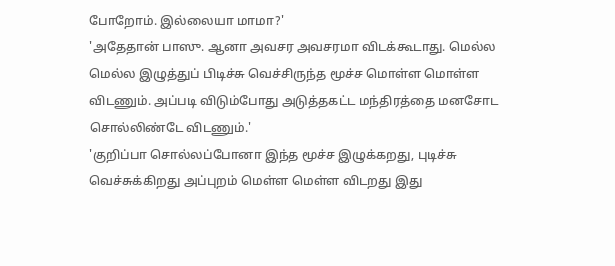போறோம். இல்லையா மாமா?'
'அதேதான் பாஸு. ஆனா அவசர அவசரமா விடக்கூடாது. மெல்ல மெல்ல இழுத்துப் பிடிச்சு வெச்சிருந்த மூச்ச மொள்ள மொள்ள விடணும். அப்படி விடும்போது அடுத்தகட்ட மந்திரத்தை மனசோட சொல்லிண்டே விடணும்.'
'குறிப்பா சொல்லப்போனா இந்த மூச்ச இழுக்கறது, புடிச்சு வெச்சுக்கிறது அப்புறம் மெள்ள மெள்ள விடறது இது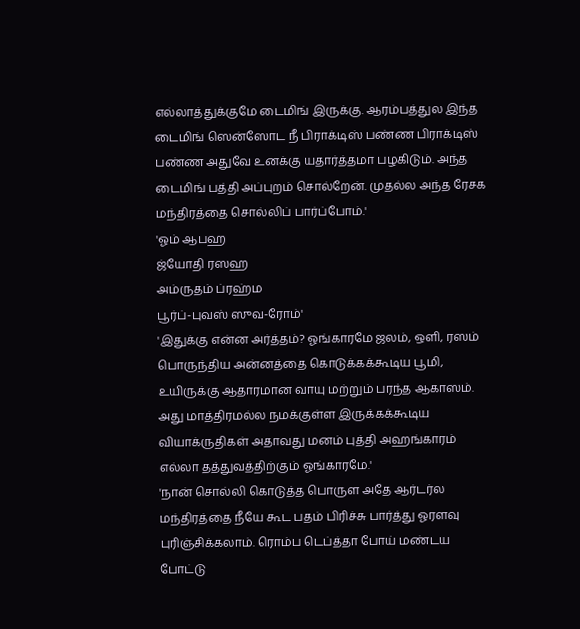எல்லாத்துக்குமே டைமிங் இருக்கு. ஆரம்பத்துல இந்த டைமிங் ஸென்ஸோட நீ பிராக்டிஸ் பண்ண பிராக்டிஸ் பண்ண அதுவே உனக்கு யதார்த்தமா பழகிடும். அந்த டைமிங் பத்தி அப்புறம் சொல்றேன். முதல்ல அந்த ரேசக மந்திரத்தை சொல்லிப் பார்ப்போம்.'
'ஓம் ஆபஹ
ஜ்யோதி ரஸஹ
அம்ருதம் ப்ரஹ்ம
பூர்ப்-புவஸ் ஸுவ-ரோம்'
'இதுக்கு என்ன அர்த்தம்? ஓங்காரமே ஜலம், ஒளி, ரஸம் பொருந்திய அன்னத்தை கொடுக்கக்கூடிய பூமி, உயிருக்கு ஆதாரமான வாயு மற்றும் பரந்த ஆகாஸம். அது மாத்திரமல்ல நமக்குள்ள இருக்கக்கூடிய வியாக்ருதிகள் அதாவது மனம் புத்தி அஹங்காரம் எல்லா தத்துவத்திற்கும் ஓங்காரமே.'
'நான் சொல்லி கொடுத்த பொருள அதே ஆர்டர்ல மந்திரத்தை நீயே கூட பதம் பிரிச்சு பார்த்து ஓரளவு புரிஞ்சிக்கலாம். ரொம்ப டெப்த்தா போய் மண்டய போட்டு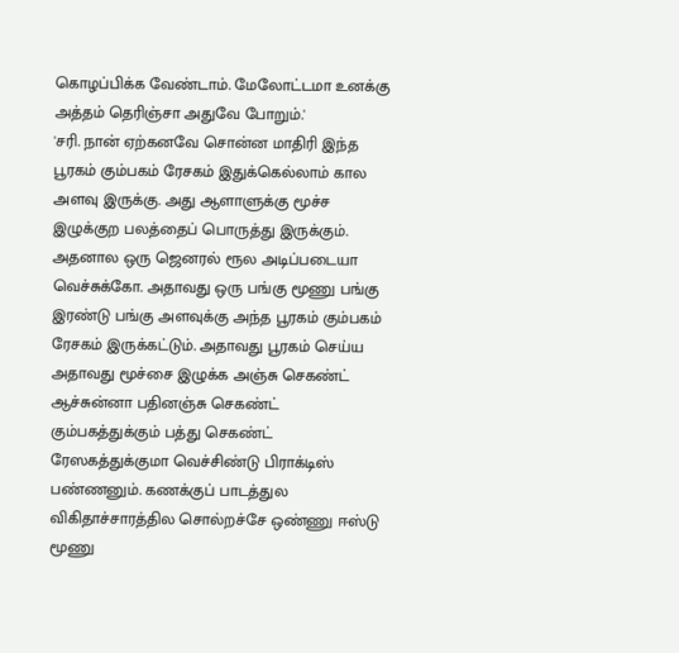கொழப்பிக்க வேண்டாம். மேலோட்டமா உனக்கு அத்தம் தெரிஞ்சா அதுவே போறும்.'
'சரி. நான் ஏற்கனவே சொன்ன மாதிரி இந்த பூரகம் கும்பகம் ரேசகம் இதுக்கெல்லாம் கால அளவு இருக்கு. அது ஆளாளுக்கு மூச்ச இழுக்குற பலத்தைப் பொருத்து இருக்கும். அதனால ஒரு ஜெனரல் ரூல அடிப்படையா வெச்சுக்கோ. அதாவது ஒரு பங்கு மூணு பங்கு இரண்டு பங்கு அளவுக்கு அந்த பூரகம் கும்பகம் ரேசகம் இருக்கட்டும். அதாவது பூரகம் செய்ய அதாவது மூச்சை இழுக்க அஞ்சு செகண்ட் ஆச்சுன்னா பதினஞ்சு செகண்ட் கும்பகத்துக்கும் பத்து செகண்ட் ரேஸகத்துக்குமா வெச்சிண்டு பிராக்டிஸ் பண்ணனும். கணக்குப் பாடத்துல விகிதாச்சாரத்தில சொல்றச்சே ஒண்ணு ஈஸ்டு மூணு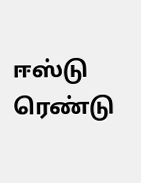ஈஸ்டு ரெண்டு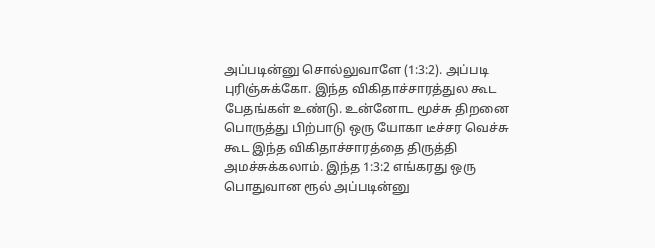அப்படின்னு சொல்லுவாளே (1:3:2). அப்படி புரிஞ்சுக்கோ. இந்த விகிதாச்சாரத்துல கூட பேதங்கள் உண்டு. உன்னோட மூச்சு திறனை பொருத்து பிற்பாடு ஒரு யோகா டீச்சர வெச்சு கூட இந்த விகிதாச்சாரத்தை திருத்தி அமச்சுக்கலாம். இந்த 1:3:2 எங்கரது ஒரு பொதுவான ரூல் அப்படின்னு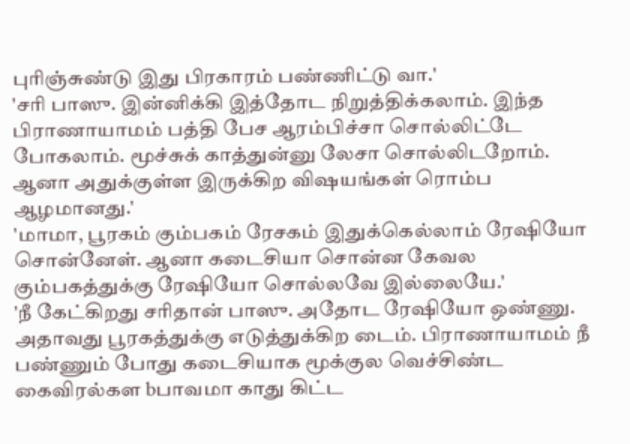புரிஞ்சுண்டு இது பிரகாரம் பண்ணிட்டு வா.'
'சரி பாஸு. இன்னிக்கி இத்தோட நிறுத்திக்கலாம். இந்த பிராணாயாமம் பத்தி பேச ஆரம்பிச்சா சொல்லிட்டே போகலாம். மூச்சுக் காத்துன்னு லேசா சொல்லிடறோம். ஆனா அதுக்குள்ள இருக்கிற விஷயங்கள் ரொம்ப ஆழமானது.'
'மாமா, பூரகம் கும்பகம் ரேசகம் இதுக்கெல்லாம் ரேஷியோ சொன்னேள். ஆனா கடைசியா சொன்ன கேவல கும்பகத்துக்கு ரேஷியோ சொல்லவே இல்லையே.'
'நீ கேட்கிறது சரிதான் பாஸு. அதோட ரேஷியோ ஒண்ணு. அதாவது பூரகத்துக்கு எடுத்துக்கிற டைம். பிராணாயாமம் நீ பண்ணும் போது கடைசியாக மூக்குல வெச்சிண்ட கைவிரல்கள bபாவமா காது கிட்ட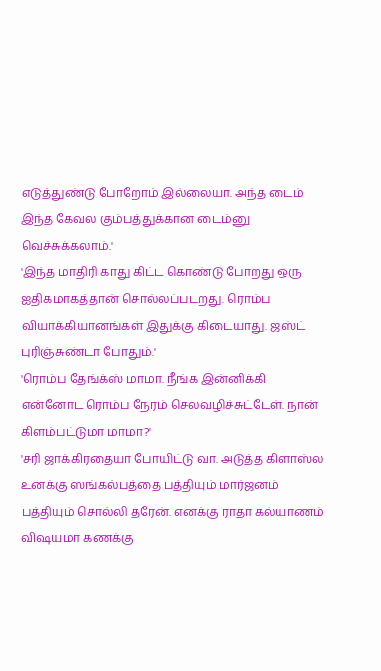எடுத்துண்டு போறோம் இல்லையா. அந்த டைம் இந்த கேவல கும்பத்துக்கான டைம்னு வெச்சுக்கலாம்.'
'இந்த மாதிரி காது கிட்ட கொண்டு போறது ஒரு ஐதிகமாகத்தான் சொல்லப்படறது. ரொம்ப வியாக்கியானங்கள் இதுக்கு கிடையாது. ஜஸ்ட் புரிஞ்சுண்டா போதும்.'
'ரொம்ப தேங்க்ஸ் மாமா. நீங்க இன்னிக்கி என்னோட ரொம்ப நேரம் செலவழிச்சுட்டேள். நான் கிளம்பட்டுமா மாமா?'
'சரி ஜாக்கிரதையா போயிட்டு வா. அடுத்த கிளாஸ்ல உனக்கு ஸங்கல்பத்தை பத்தியும் மார்ஜனம் பத்தியும் சொல்லி தரேன். எனக்கு ராதா கல்யாணம் விஷயமா கணக்கு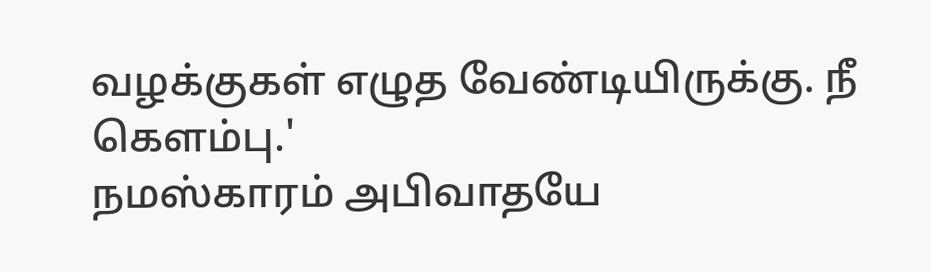வழக்குகள் எழுத வேண்டியிருக்கு. நீ கெளம்பு.'
நமஸ்காரம் அபிவாதயே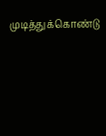முடித்துக்கொண்டு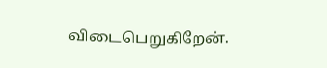விடைபெறுகிறேன்.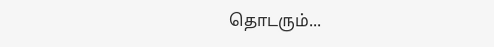தொடரும்...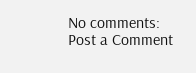No comments:
Post a Comment